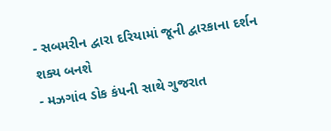- સબમરીન દ્વારા દરિયામાં જૂની દ્વારકાના દર્શન શક્ય બનશે
- મઝગાંવ ડોક કંપની સાથે ગુજરાત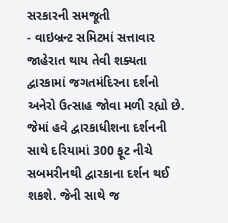સરકારની સમજૂતી
- વાઇબ્રન્ટ સમિટમાં સત્તાવાર જાહેરાત થાય તેવી શક્યતા
દ્વારકામાં જગતમંદિરના દર્શનો અનેરો ઉત્સાહ જોવા મળી રહ્યો છે. જેમાં હવે દ્વારકાધીશના દર્શનની સાથે દરિયામાં 300 ફૂટ નીચે સબમરીનથી દ્વારકાના દર્શન થઈ શકશે. જેની સાથે જ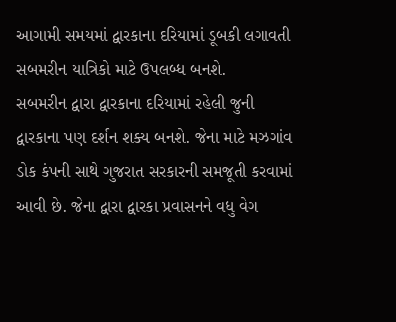આગામી સમયમાં દ્વારકાના દરિયામાં ડૂબકી લગાવતી સબમરીન યાત્રિકો માટે ઉપલબ્ધ બનશે.
સબમરીન દ્વારા દ્વારકાના દરિયામાં રહેલી જુની દ્વારકાના પણ દર્શન શક્ય બનશે. જેના માટે મઝગાંવ ડોક કંપની સાથે ગુજરાત સરકારની સમજૂતી કરવામાં આવી છે. જેના દ્વારા દ્વારકા પ્રવાસનને વધુ વેગ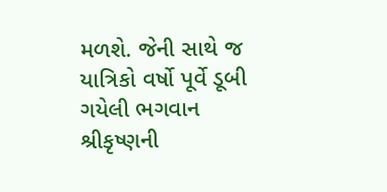મળશે. જેની સાથે જ યાત્રિકો વર્ષો પૂર્વે ડૂબી ગયેલી ભગવાન શ્રીકૃષ્ણની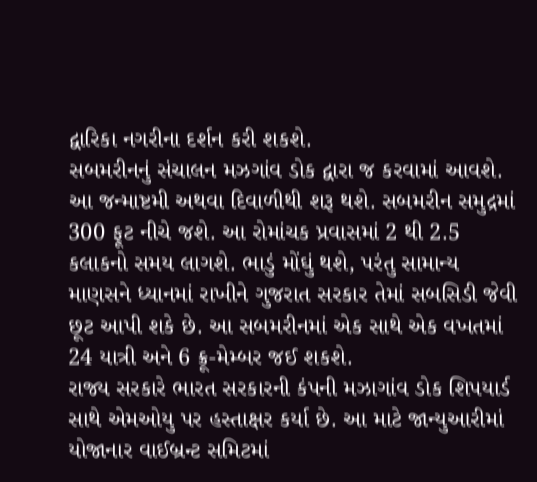દ્વારિકા નગરીના દર્શન કરી શકશે.
સબમરીનનું સંચાલન મઝગાંવ ડોક દ્વારા જ કરવામાં આવશે. આ જન્માષ્ટમી અથવા દિવાળીથી શરૂ થશે. સબમરીન સમુદ્રમાં 300 ફૂટ નીચે જશે. આ રોમાંચક પ્રવાસમાં 2 થી 2.5 કલાકનો સમય લાગશે. ભાડું મોંઘું થશે, પરંતુ સામાન્ય માણસને ધ્યાનમાં રાખીને ગુજરાત સરકાર તેમાં સબસિડી જેવી છૂટ આપી શકે છે. આ સબમરીનમાં એક સાથે એક વખતમાં 24 યાત્રી અને 6 ક્રૂ-મેમ્બર જઈ શકશે.
રાજ્ય સરકારે ભારત સરકારની કંપની મઝાગાંવ ડોક શિપયાર્ડ સાથે એમઓયુ પર હસ્તાક્ષર કર્યા છે. આ માટે જાન્યુઆરીમાં યોજાનાર વાઈબ્રન્ટ સમિટમાં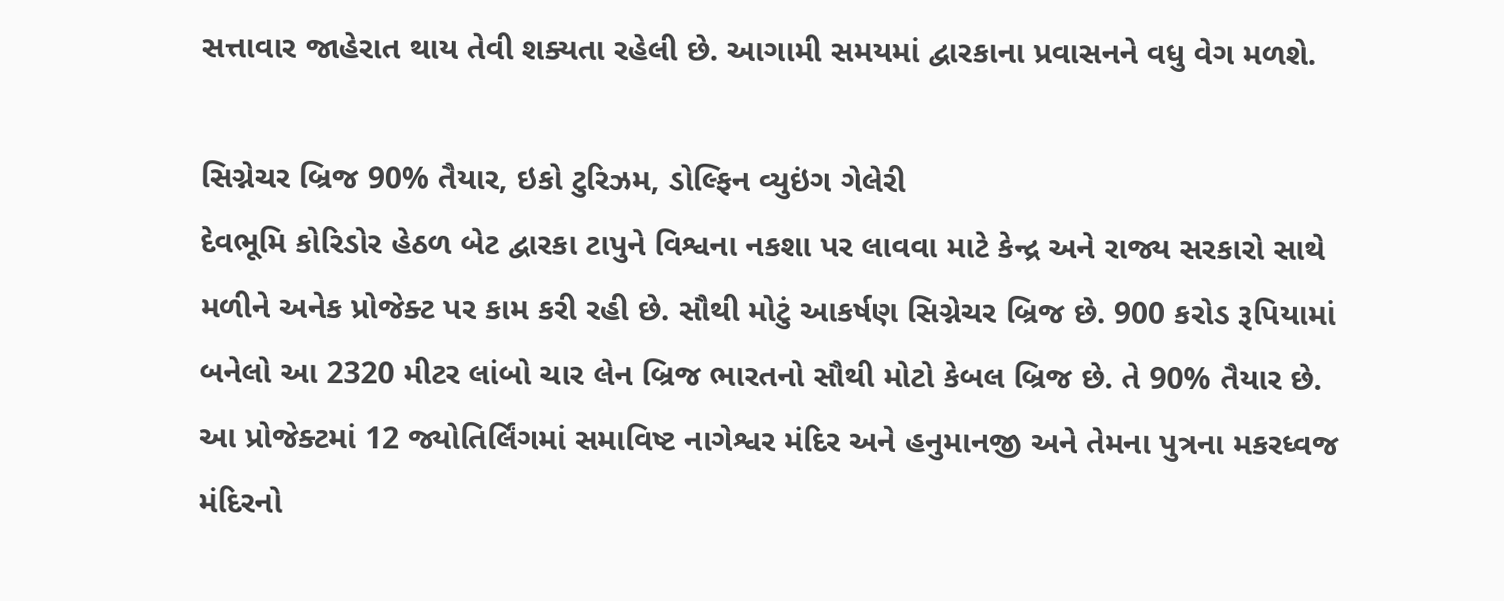સત્તાવાર જાહેરાત થાય તેવી શક્યતા રહેલી છે. આગામી સમયમાં દ્વારકાના પ્રવાસનને વધુ વેગ મળશે.

સિગ્નેચર બ્રિજ 90% તૈયાર, ઇકો ટુરિઝમ, ડોલ્ફિન વ્યુઇંગ ગેલેરી
દેવભૂમિ કોરિડોર હેઠળ બેટ દ્વારકા ટાપુને વિશ્વના નકશા પર લાવવા માટે કેન્દ્ર અને રાજ્ય સરકારો સાથે મળીને અનેક પ્રોજેક્ટ પર કામ કરી રહી છે. સૌથી મોટું આકર્ષણ સિગ્નેચર બ્રિજ છે. 900 કરોડ રૂપિયામાં બનેલો આ 2320 મીટર લાંબો ચાર લેન બ્રિજ ભારતનો સૌથી મોટો કેબલ બ્રિજ છે. તે 90% તૈયાર છે. આ પ્રોજેક્ટમાં 12 જ્યોતિર્લિંગમાં સમાવિષ્ટ નાગેશ્વર મંદિર અને હનુમાનજી અને તેમના પુત્રના મકરધ્વજ મંદિરનો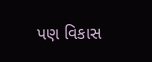પણ વિકાસ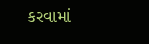કરવામાં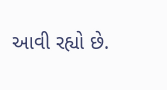આવી રહ્યો છે.